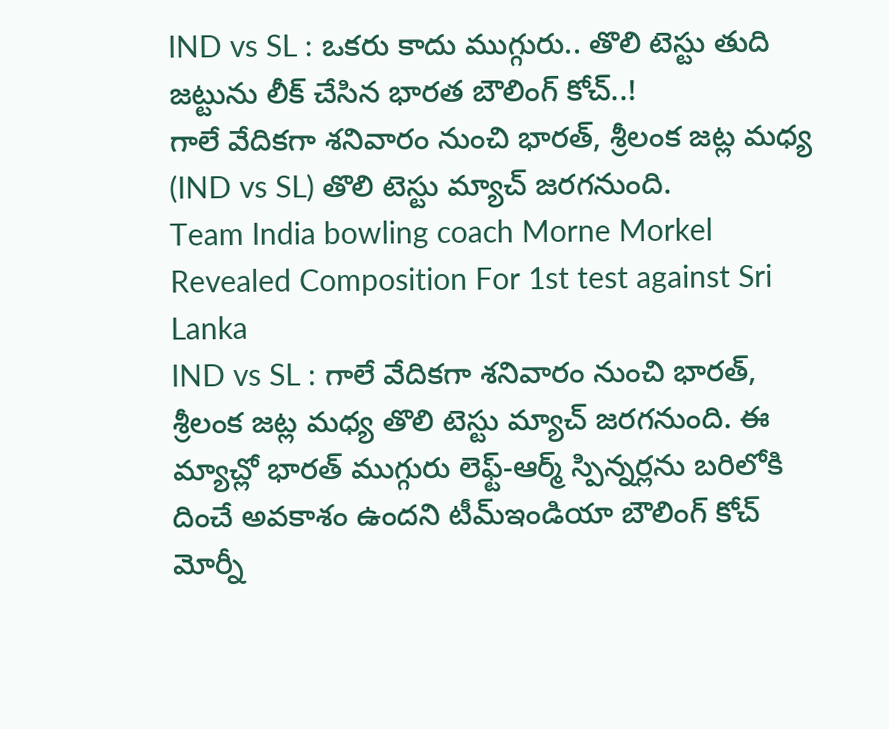IND vs SL : ఒకరు కాదు ముగ్గురు.. తొలి టెస్టు తుది జట్టును లీక్ చేసిన భారత బౌలింగ్ కోచ్..!
గాలే వేదికగా శనివారం నుంచి భారత్, శ్రీలంక జట్ల మధ్య (IND vs SL) తొలి టెస్టు మ్యాచ్ జరగనుంది.
Team India bowling coach Morne Morkel Revealed Composition For 1st test against Sri Lanka
IND vs SL : గాలే వేదికగా శనివారం నుంచి భారత్, శ్రీలంక జట్ల మధ్య తొలి టెస్టు మ్యాచ్ జరగనుంది. ఈ మ్యాచ్లో భారత్ ముగ్గురు లెఫ్ట్-ఆర్మ్ స్పిన్నర్లను బరిలోకి దించే అవకాశం ఉందని టీమ్ఇండియా బౌలింగ్ కోచ్ మోర్నీ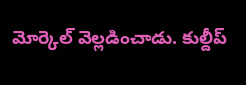మోర్కెల్ వెల్లడించాడు. కుల్దీప్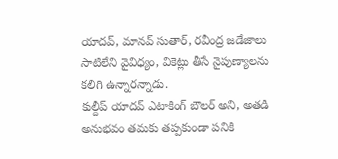యాదవ్, మానవ్ సుతార్, రవీంద్ర జడేజాలు సాటిలేని వైవిధ్యం, వికెట్లు తీసే నైపుణ్యాలను కలిగి ఉన్నారన్నాడు.
కుల్దీప్ యాదవ్ ఎటాకింగ్ బౌలర్ అని, అతడి అనుభవం తమకు తప్పకుండా పనికి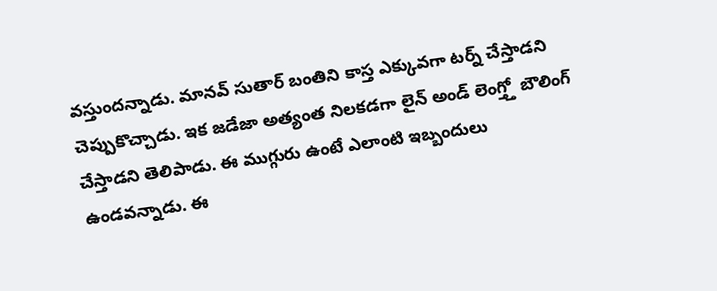వస్తుందన్నాడు. మానవ్ సుతార్ బంతిని కాస్త ఎక్కువగా టర్న్ చేస్తాడని చెప్పుకొచ్చాడు. ఇక జడేజా అత్యంత నిలకడగా లైన్ అండ్ లెంగ్త్తో బౌలింగ్ చేస్తాడని తెలిపాడు. ఈ ముగ్గురు ఉంటే ఎలాంటి ఇబ్బందులు ఉండవన్నాడు. ఈ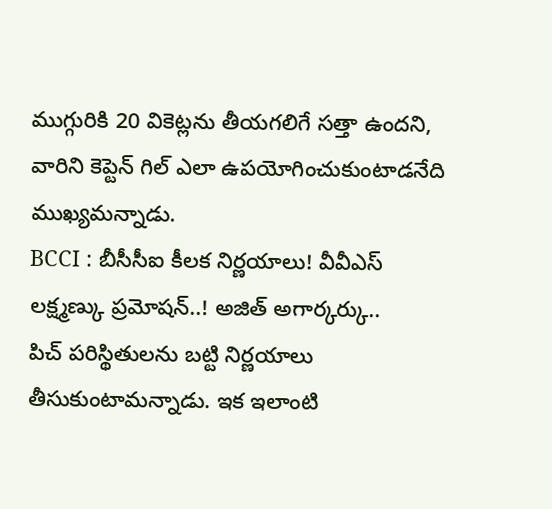ముగ్గురికి 20 వికెట్లను తీయగలిగే సత్తా ఉందని, వారిని కెప్టెన్ గిల్ ఎలా ఉపయోగించుకుంటాడనేది ముఖ్యమన్నాడు.
BCCI : బీసీసీఐ కీలక నిర్ణయాలు! వీవీఎస్ లక్ష్మణ్కు ప్రమోషన్..! అజిత్ అగార్కర్కు..
పిచ్ పరిస్థితులను బట్టి నిర్ణయాలు తీసుకుంటామన్నాడు. ఇక ఇలాంటి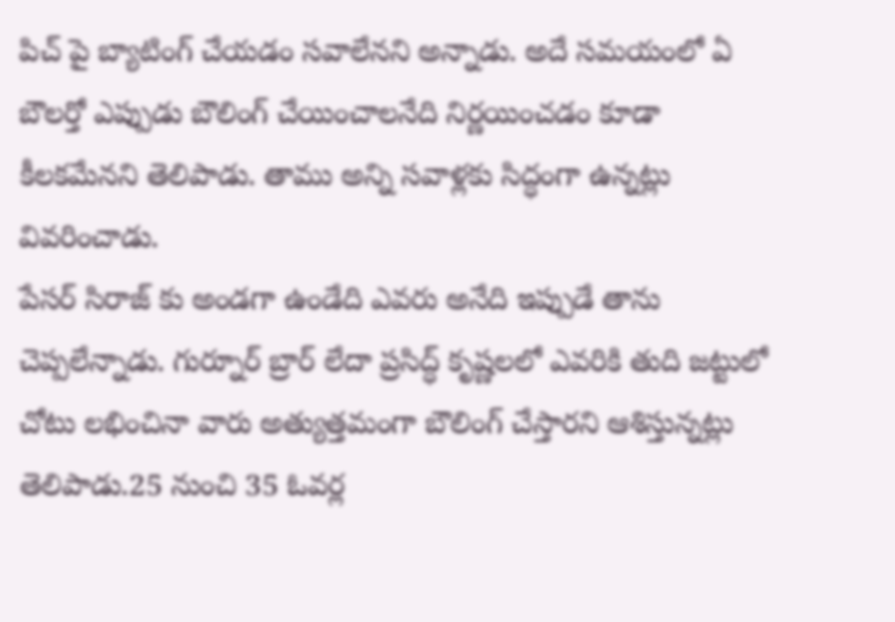పిచ్ పై బ్యాటింగ్ చేయడం సవాలేనని అన్నాడు. అదే సమయంలో ఏ బౌలర్తో ఎప్పుడు బౌలింగ్ చేయించాలనేది నిర్ణయించడం కూడా కీలకమేనని తెలిపాడు. తాము అన్ని సవాళ్లకు సిద్ధంగా ఉన్నట్లు వివరించాడు.
పేసర్ సిరాజ్ కు అండగా ఉండేది ఎవరు అనేది ఇప్పుడే తాను చెప్పలేన్నాడు. గుర్నూర్ బ్రార్ లేదా ప్రసిద్ధ్ కృష్ణలలో ఎవరికి తుది జట్టులో చోటు లభించినా వారు అత్యుత్తమంగా బౌలింగ్ చేస్తారని ఆశిస్తున్నట్లు తెలిపాడు.25 నుంచి 35 ఓవర్ల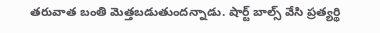తరువాత బంతి మెత్తబడుతుందన్నాడు. షార్ట్ బాల్స్ వేసి ప్రత్యర్థి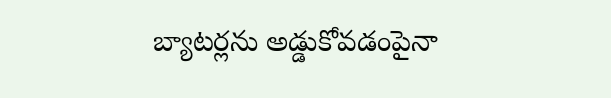బ్యాటర్లను అడ్డుకోవడంపైనా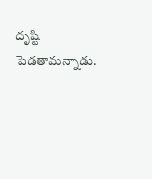దృష్టి పెడతామన్నాడు.